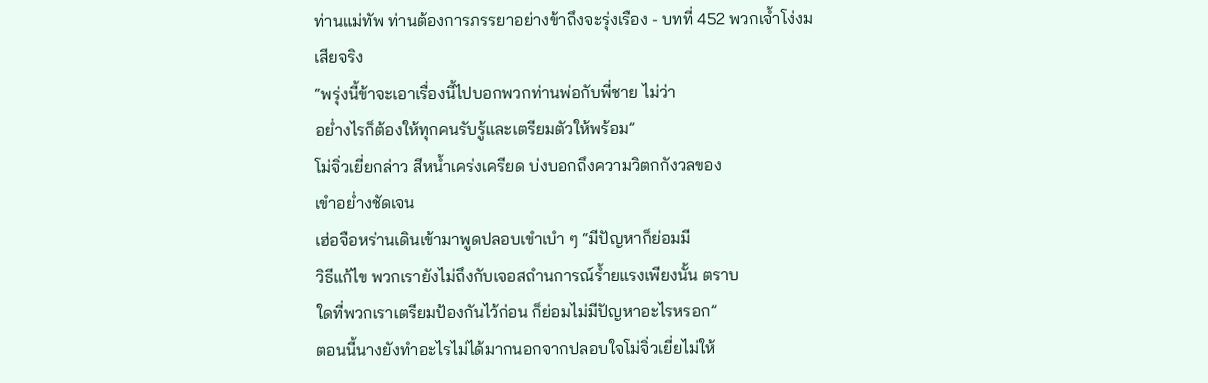ท่านแม่ทัพ ท่านต้องการภรรยาอย่างข้าถึงจะรุ่งเรือง - บทที่ 452 พวกเจ้ำโง่งมเสียจริง
“พรุ่งนี้ข้าจะเอาเรื่องนี้ไปบอกพวกท่านพ่อกับพี่ชาย ไม่ว่า
อย่ำงไรก็ต้องให้ทุกคนรับรู้และเตรียมตัวให้พร้อม”
โม่จิ่วเยี่ยกล่าว สีหน้ำเคร่งเครียด บ่งบอกถึงความวิตกกังวลของ
เขำอย่ำงชัดเจน
เฮ่อจือหร่านเดินเข้ามาพูดปลอบเขำเบำ ๆ “มีปัญหาก็ย่อมมี
วิธีแก้ไข พวกเรายังไม่ถึงกับเจอสถำนการณ์ร้ำยแรงเพียงนั้น ตราบ
ใดที่พวกเราเตรียมป้องกันไว้ก่อน ก็ย่อมไม่มีปัญหาอะไรหรอก”
ตอนนี้นางยังทำอะไรไม่ได้มากนอกจากปลอบใจโม่จิ่วเยี่ยไม่ให้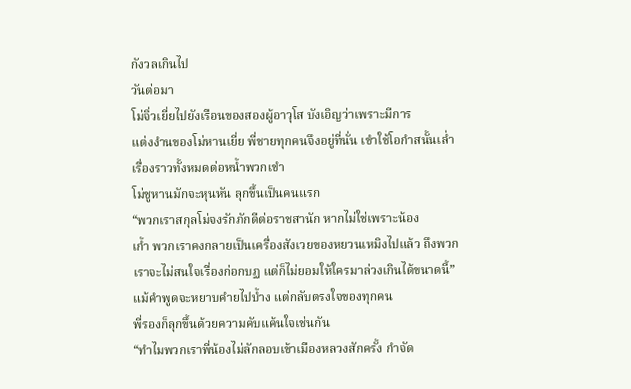กังวลเกินไป
วันต่อมา
โม่จิ่วเยี่ยไปยังเรือนของสองผู้อาวุโส บังเอิญว่าเพราะมีการ
แต่งงำนของโม่หานเยี่ย พี่ชายทุกคนจึงอยู่ที่นั่น เขำใช้โอกำสนั้นเล่ำ
เรื่องราวทั้งหมดต่อหน้ำพวกเขำ
โม่ชูหานมักจะหุนหัน ลุกขึ้นเป็นคนแรก
“พวกเราสกุลโม่จงรักภักดีต่อราชสานัก หากไม่ใช่เพราะน้อง
เก้ำ พวกเราคงกลายเป็นเครื่องสังเวยของหยวนเหมิงไปแล้ว ถึงพวก
เราจะไม่สนใจเรื่องก่อกบฏ แต่ก็ไม่ยอมให้ใครมาล่วงเกินได้ขนาดนี้”
แม้คำพูดจะหยาบคำยไปบ้ำง แต่กลับตรงใจของทุกคน
พี่รองก็ลุกขึ้นด้วยความคับแค้นใจเช่นกัน
“ทำไมพวกเราพี่น้องไม่ลักลอบเข้าเมืองหลวงสักครั้ง กำจัด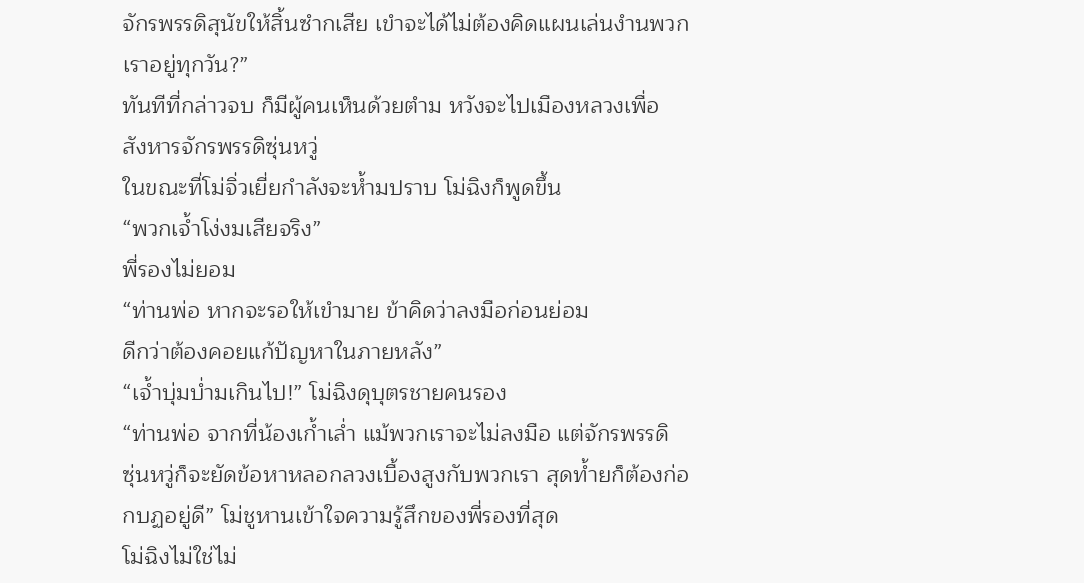จักรพรรดิสุนัขให้สิ้นซำกเสีย เขำจะได้ไม่ต้องคิดแผนเล่นงำนพวก
เราอยู่ทุกวัน?”
ทันทีที่กล่าวจบ ก็มีผู้คนเห็นด้วยตำม หวังจะไปเมืองหลวงเพื่อ
สังหารจักรพรรดิซุ่นหวู่
ในขณะที่โม่จิ่วเยี่ยกำลังจะห้ำมปราบ โม่ฉิงก็พูดขึ้น
“พวกเจ้ำโง่งมเสียจริง”
พี่รองไม่ยอม
“ท่านพ่อ หากจะรอให้เขำมาย ข้าคิดว่าลงมือก่อนย่อม
ดีกว่าต้องคอยแก้ปัญหาในภายหลัง”
“เจ้ำบุ่มบ่ำมเกินไป!” โม่ฉิงดุบุตรชายคนรอง
“ท่านพ่อ จากที่น้องเก้ำเล่ำ แม้พวกเราจะไม่ลงมือ แต่จักรพรรดิ
ซุ่นหวู่ก็จะยัดข้อหาหลอกลวงเบื้องสูงกับพวกเรา สุดท้ำยก็ต้องก่อ
กบฏอยู่ดี” โม่ชูหานเข้าใจความรู้สึกของพี่รองที่สุด
โม่ฉิงไม่ใช่ไม่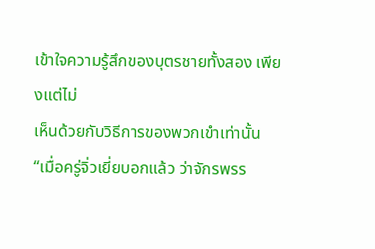เข้าใจความรู้สึกของบุตรชายทั้งสอง เพียงแต่ไม่
เห็นด้วยกับวิธีการของพวกเขำเท่านั้น
“เมื่อครู่จิ่วเยี่ยบอกแล้ว ว่าจักรพรร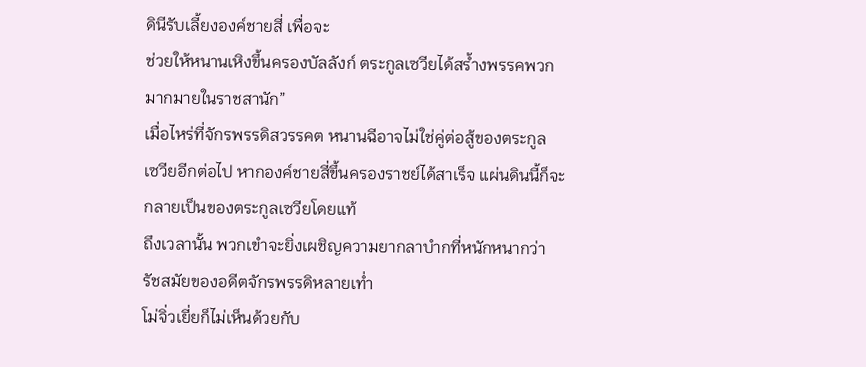ดินีรับเลี้ยงองค์ชายสี่ เพื่อจะ
ช่วยให้หนานเหิงขึ้นครองบัลลังก์ ตระกูลเซวียได้สร้ำงพรรคพวก
มากมายในราชสานัก”
เมื่อไหร่ที่จักรพรรดิสวรรคต หนานฉีอาจไม่ใช่คู่ต่อสู้ของตระกูล
เซวียอีกต่อไป หากองค์ชายสี่ขึ้นครองราชย์ได้สาเร็จ แผ่นดินนี้ก็จะ
กลายเป็นของตระกูลเซวียโดยแท้
ถึงเวลานั้น พวกเขำจะยิ่งเผชิญความยากลาบำกที่หนักหนากว่า
รัชสมัยของอดีตจักรพรรดิหลายเท่ำ
โม่จิ่วเยี่ยก็ไม่เห็นด้วยกับ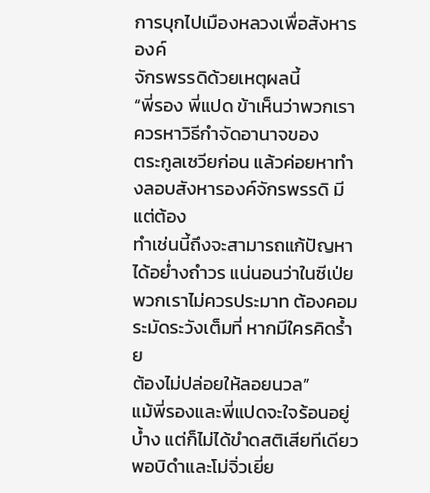การบุกไปเมืองหลวงเพื่อสังหารองค์
จักรพรรดิด้วยเหตุผลนี้
“พี่รอง พี่แปด ข้าเห็นว่าพวกเราควรหาวิธีกำจัดอานาจของ
ตระกูลเซวียก่อน แล้วค่อยหาทำงลอบสังหารองค์จักรพรรดิ มีแต่ต้อง
ทำเช่นนี้ถึงจะสามารถแก้ปัญหาได้อย่ำงถำวร แน่นอนว่าในซีเป่ย
พวกเราไม่ควรประมาท ต้องคอมระมัดระวังเต็มที่ หากมีใครคิดร้ำย
ต้องไม่ปล่อยให้ลอยนวล”
แม้พี่รองและพี่แปดจะใจร้อนอยู่บ้ำง แต่ก็ไม่ได้ขำดสติเสียทีเดียว
พอบิดำและโม่จิ่วเยี่ย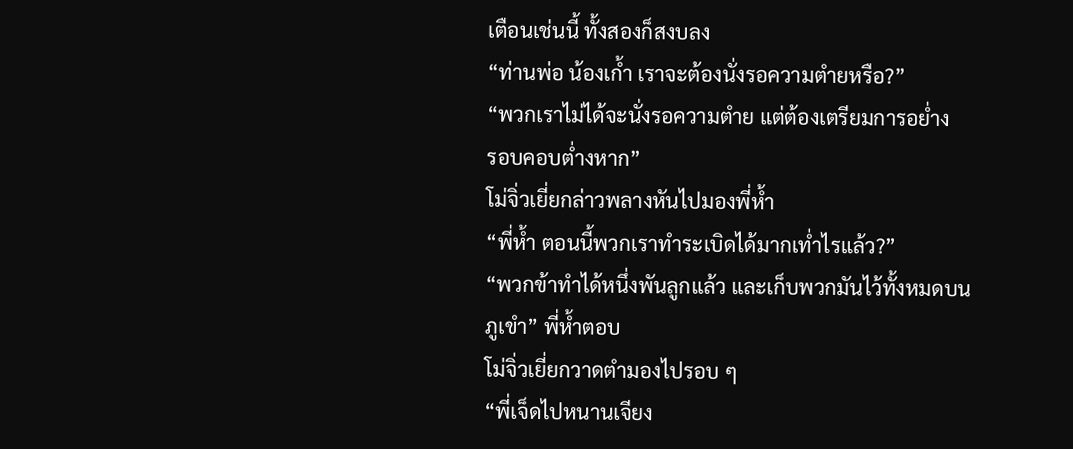เตือนเช่นนี้ ทั้งสองก็สงบลง
“ท่านพ่อ น้องเก้ำ เราจะต้องนั่งรอความตำยหรือ?”
“พวกเราไม่ได้จะนั่งรอความตำย แต่ต้องเตรียมการอย่ำง
รอบคอบต่ำงหาก”
โม่จิ่วเยี่ยกล่าวพลางหันไปมองพี่ห้ำ
“พี่ห้ำ ตอนนี้พวกเราทำระเบิดได้มากเท่ำไรแล้ว?”
“พวกข้าทำได้หนึ่งพันลูกแล้ว และเก็บพวกมันไว้ทั้งหมดบน
ภูเขำ” พี่ห้ำตอบ
โม่จิ่วเยี่ยกวาดตำมองไปรอบ ๆ
“พี่เจ็ดไปหนานเจียง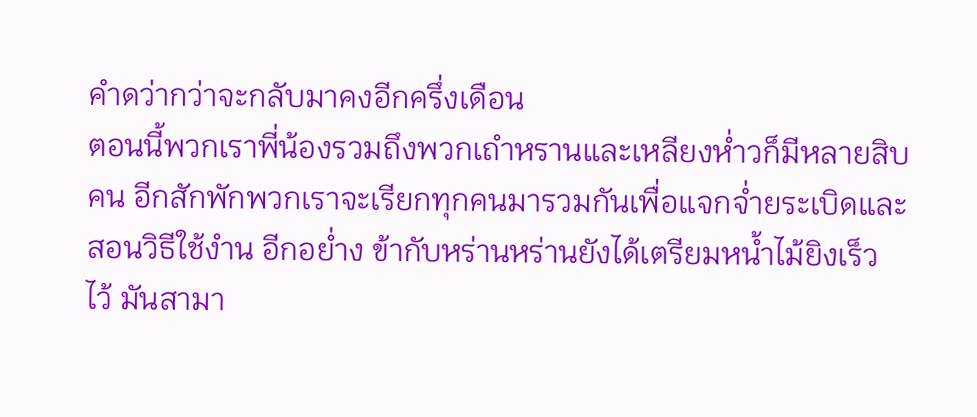คำดว่ากว่าจะกลับมาคงอีกครึ่งเดือน
ตอนนี้พวกเราพี่น้องรวมถึงพวกเถำหรานและเหลียงห่ำวก็มีหลายสิบ
คน อีกสักพักพวกเราจะเรียกทุกคนมารวมกันเพื่อแจกจ่ำยระเบิดและ
สอนวิธีใช้งำน อีกอย่ำง ข้ากับหร่านหร่านยังได้เตรียมหน้ำไม้ยิงเร็ว
ไว้ มันสามา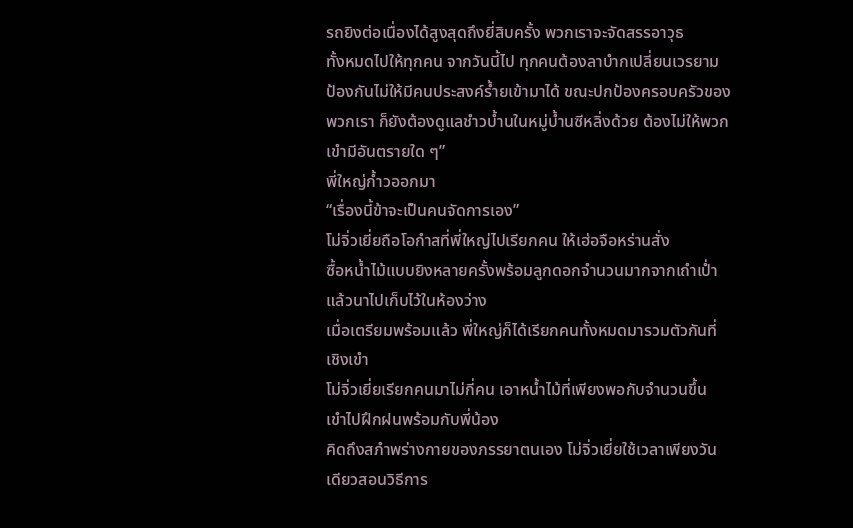รถยิงต่อเนื่องได้สูงสุดถึงยี่สิบครั้ง พวกเราจะจัดสรรอาวุธ
ทั้งหมดไปให้ทุกคน จากวันนี้ไป ทุกคนต้องลาบำกเปลี่ยนเวรยาม
ป้องกันไม่ให้มีคนประสงค์ร้ำยเข้ามาได้ ขณะปกป้องครอบครัวของ
พวกเรา ก็ยังต้องดูแลชำวบ้ำนในหมู่บ้ำนซีหลิ่งด้วย ต้องไม่ให้พวก
เขำมีอันตรายใด ๆ”
พี่ใหญ่ก้ำวออกมา
“เรื่องนี้ข้าจะเป็นคนจัดการเอง”
โม่จิ่วเยี่ยถือโอกำสที่พี่ใหญ่ไปเรียกคน ให้เฮ่อจือหร่านสั่ง
ซื้อหน้ำไม้แบบยิงหลายครั้งพร้อมลูกดอกจำนวนมากจากเถำเป่ำ
แล้วนาไปเก็บไว้ในห้องว่าง
เมื่อเตรียมพร้อมแล้ว พี่ใหญ่ก็ได้เรียกคนทั้งหมดมารวมตัวกันที่
เชิงเขำ
โม่จิ่วเยี่ยเรียกคนมาไม่กี่คน เอาหน้ำไม้ที่เพียงพอกับจำนวนขึ้น
เขำไปฝึกฝนพร้อมกับพี่น้อง
คิดถึงสภำพร่างกายของภรรยาตนเอง โม่จิ่วเยี่ยใช้เวลาเพียงวัน
เดียวสอนวิธีการ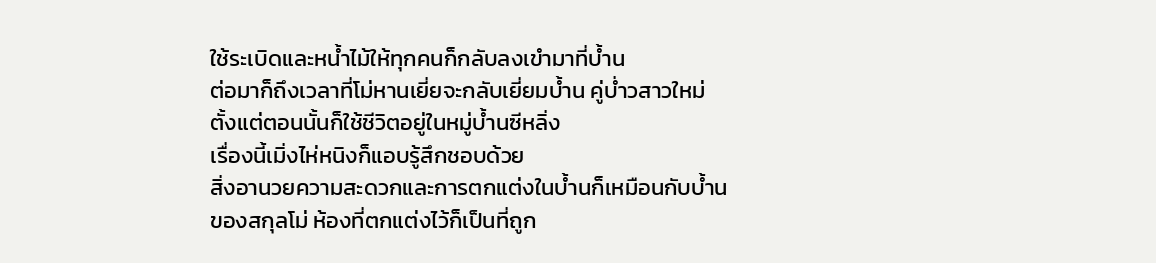ใช้ระเบิดและหน้ำไม้ให้ทุกคนก็กลับลงเขำมาที่บ้ำน
ต่อมาก็ถึงเวลาที่โม่หานเยี่ยจะกลับเยี่ยมบ้ำน คู่บ่ำวสาวใหม่
ตั้งแต่ตอนนั้นก็ใช้ชีวิตอยู่ในหมู่บ้ำนซีหลิ่ง
เรื่องนี้เมิ่งไห่หนิงก็แอบรู้สึกชอบด้วย
สิ่งอานวยความสะดวกและการตกแต่งในบ้ำนก็เหมือนกับบ้ำน
ของสกุลโม่ ห้องที่ตกแต่งไว้ก็เป็นที่ถูก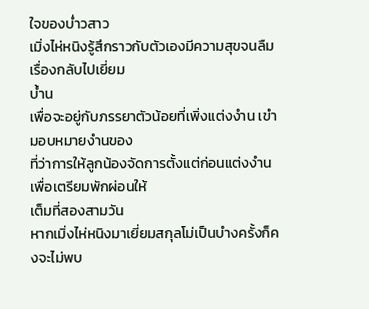ใจของบ่ำวสาว
เมิ่งไห่หนิงรู้สึกราวกับตัวเองมีความสุขจนลืมเรื่องกลับไปเยี่ยม
บ้ำน
เพื่อจะอยู่กับภรรยาตัวน้อยที่เพิ่งแต่งงำน เขำมอบหมายงำนของ
ที่ว่าการให้ลูกน้องจัดการตั้งแต่ก่อนแต่งงำน เพื่อเตรียมพักผ่อนให้
เต็มที่สองสามวัน
หากเมิ่งไห่หนิงมาเยี่ยมสกุลโม่เป็นบำงครั้งก็คงจะไม่พบ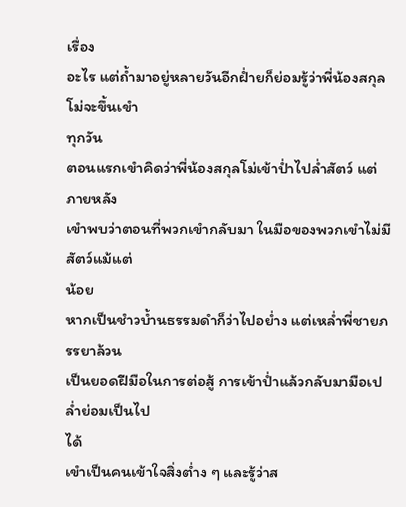เรื่อง
อะไร แต่ถ้ำมาอยู่หลายวันอีกฝ่ำยก็ย่อมรู้ว่าพี่น้องสกุลโม่จะขึ้นเขำ
ทุกวัน
ตอนแรกเขำคิดว่าพี่น้องสกุลโม่เข้าป่ำไปล่ำสัตว์ แต่ภายหลัง
เขำพบว่าตอนที่พวกเขำกลับมา ในมือของพวกเขำไม่มีสัตว์แม้แต่
น้อย
หากเป็นชำวบ้ำนธรรมดำก็ว่าไปอย่ำง แต่เหล่ำพี่ชายภรรยาล้วน
เป็นยอดฝีมือในการต่อสู้ การเข้าป่ำแล้วกลับมามือเปล่ำย่อมเป็นไป
ได้
เขำเป็นคนเข้าใจสิ่งต่ำง ๆ และรู้ว่าส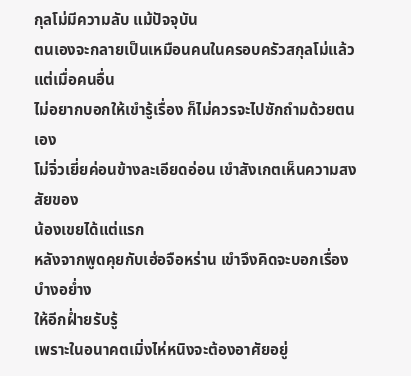กุลโม่มีความลับ แม้ปัจจุบัน
ตนเองจะกลายเป็นเหมือนคนในครอบครัวสกุลโม่แล้ว แต่เมื่อคนอื่น
ไม่อยากบอกให้เขำรู้เรื่อง ก็ไม่ควรจะไปซักถำมด้วยตนเอง
โม่จิ่วเยี่ยค่อนข้างละเอียดอ่อน เขำสังเกตเห็นความสงสัยของ
น้องเขยได้แต่แรก
หลังจากพูดคุยกับเฮ่อจือหร่าน เขำจึงคิดจะบอกเรื่องบำงอย่ำง
ให้อีกฝ่ำยรับรู้
เพราะในอนาคตเมิ่งไห่หนิงจะต้องอาศัยอยู่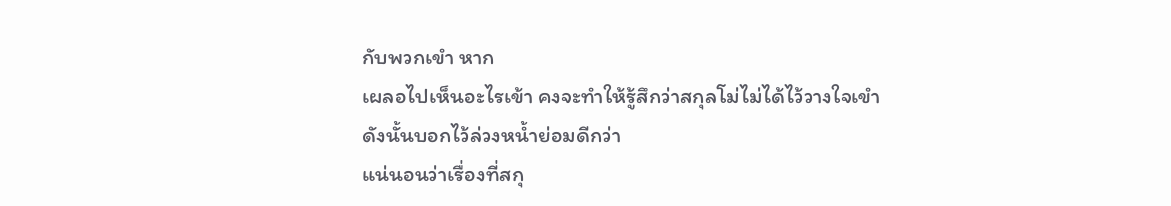กับพวกเขำ หาก
เผลอไปเห็นอะไรเข้า คงจะทำให้รู้สึกว่าสกุลโม่ไม่ได้ไว้วางใจเขำ
ดังนั้นบอกไว้ล่วงหน้ำย่อมดีกว่า
แน่นอนว่าเรื่องที่สกุ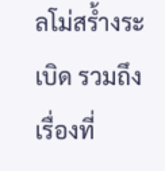ลโม่สร้ำงระเบิด รวมถึงเรื่องที่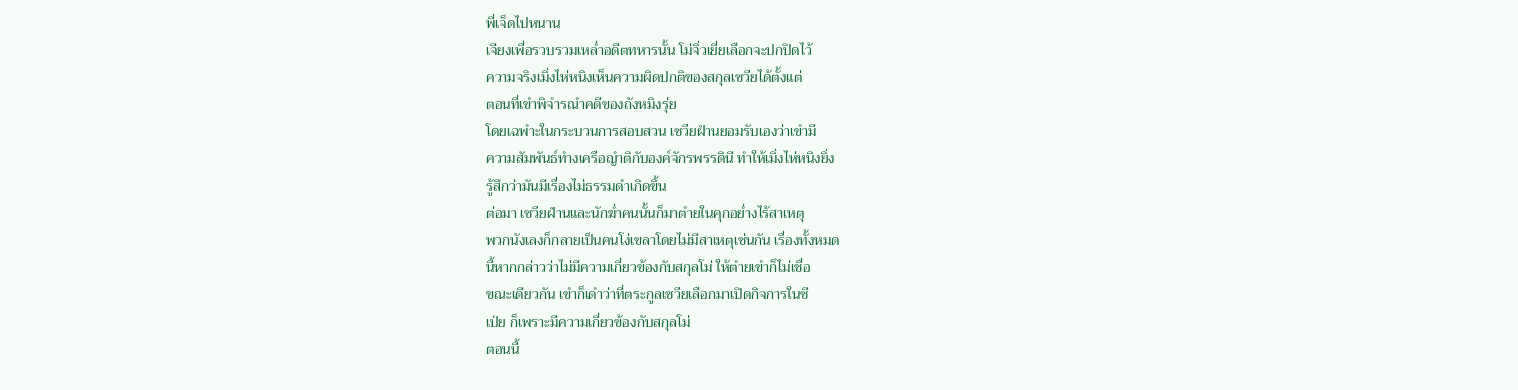พี่เจ็ดไปหนาน
เจียงเพื่อรวบรวมเหล่ำอดีตทหารนั้น โม่จิ่วเยี่ยเลือกจะปกปิดไว้
ความจริงเมิ่งไห่หนิงเห็นความผิดปกติของสกุลเซวียได้ตั้งแต่
ตอนที่เขำพิจำรณำคดีของถังหมิงรุ่ย
โดยเฉพำะในกระบวนการสอบสวน เซวียฝำนยอมรับเองว่าเขำมี
ความสัมพันธ์ทำงเครือญำติกับองค์จักรพรรดินี ทำให้เมิ่งไห่หนิงยิ่ง
รู้สึกว่ามันมีเรื่องไม่ธรรมดำเกิดขึ้น
ต่อมา เซวียฝำนและนักฆ่ำคนนั้นก็มาตำยในคุกอย่ำงไร้สาเหตุ
พวกนังเลงก็กลายเป็นคนโง่เขลาโดยไม่มีสาเหตุเช่นกัน เรื่องทั้งหมด
นี้หากกล่าวว่าไม่มีความเกี่ยวข้องกับสกุลโม่ ให้ตำยเขำก็ไม่เชื่อ
ขณะเดียวกัน เขำก็เดำว่าที่ตระกูลเซวียเลือกมาเปิดกิจการในซี
เป่ย ก็เพราะมีความเกี่ยวข้องกับสกุลโม่
ตอนนี้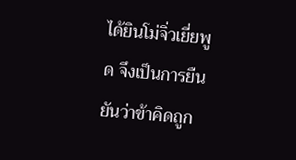ได้ยินโม่จิ่วเยี่ยพูด จึงเป็นการยืนยันว่าข้าคิดถูก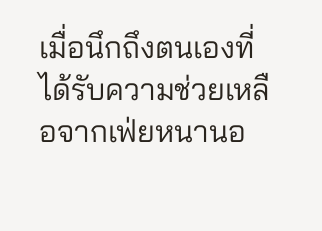เมื่อนึกถึงตนเองที่ได้รับความช่วยเหลือจากเฟ่ยหนานอ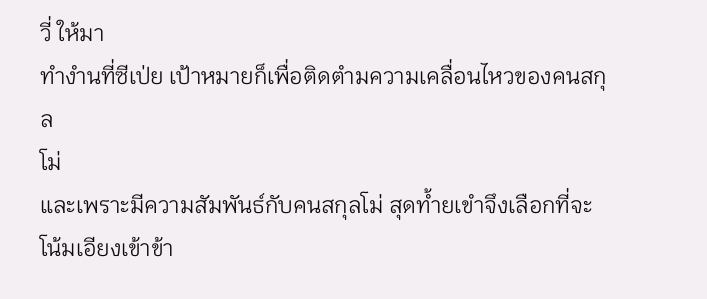วี่ ให้มา
ทำงำนที่ซีเป่ย เป้าหมายก็เพื่อติดตำมความเคลื่อนไหวของคนสกุล
โม่
และเพราะมีความสัมพันธ์กับคนสกุลโม่ สุดท้ำยเขำจึงเลือกที่จะ
โน้มเอียงเข้าข้า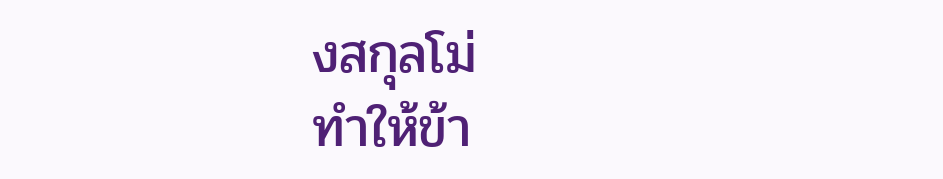งสกุลโม่
ทำให้ข้า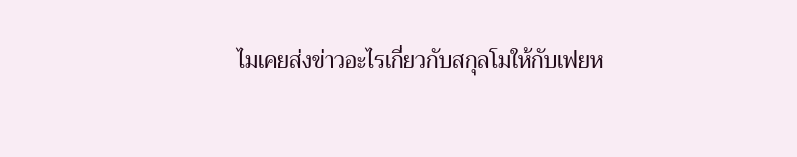ไมเคยส่งข่าวอะไรเกี่ยวกับสกุลโมให้กับเฟยห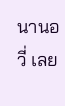นานอวี่ เลย